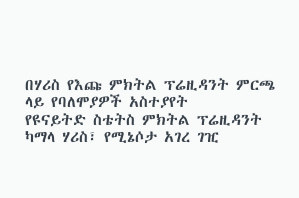በሃሪስ የእጩ ምክትል ፕሬዚዳንት ምርጫ ላይ የባለሞያዎች አስተያየት
የዩናይትድ ስቴትስ ምክትል ፕሬዚዳንት ካማላ ሃሪስ፣ የሚኔሶታ አገረ ገዢ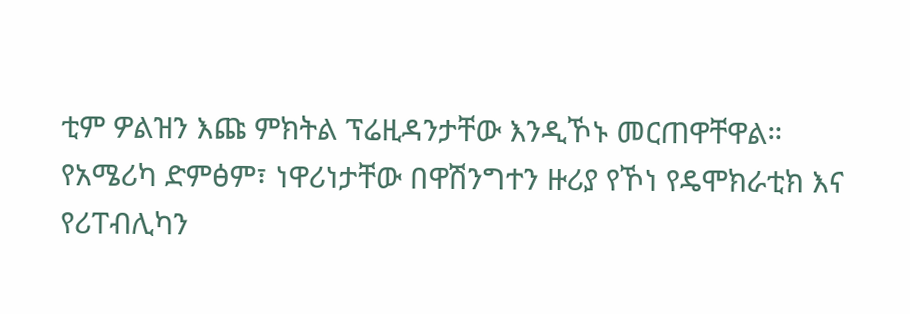ቲም ዎልዝን እጩ ምክትል ፕሬዚዳንታቸው እንዲኾኑ መርጠዋቸዋል።
የአሜሪካ ድምፅም፣ ነዋሪነታቸው በዋሽንግተን ዙሪያ የኾነ የዴሞክራቲክ እና የሪፐብሊካን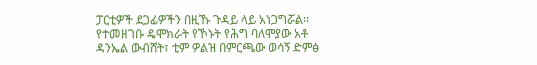ፓርቲዎች ደጋፊዎችን በዚኹ ጉዳይ ላይ አነጋግሯል፡፡
የተመዘገቡ ዴሞክራት የኾኑት የሕግ ባለሞያው አቶ ዳንኤል ውብሸት፣ ቲም ዎልዝ በምርጫው ወሳኝ ድምፅ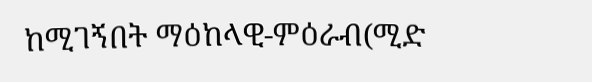ከሚገኝበት ማዕከላዊ-ምዕራብ(ሚድ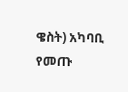ዌስት) አካባቢ የመጡ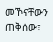መኾናቸውን ጠቅሰው፣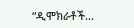“ዲሞክራቶች...